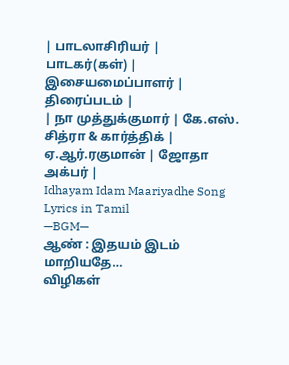| பாடலாசிரியர் | பாடகர்(கள்) | இசையமைப்பாளர் | திரைப்படம் |
| நா முத்துக்குமார் | கே.எஸ். சித்ரா & கார்த்திக் | ஏ.ஆர்.ரகுமான் | ஜோதா அக்பர் |
Idhayam Idam Maariyadhe Song Lyrics in Tamil
—BGM—
ஆண் : இதயம் இடம் மாறியதே…
விழிகள்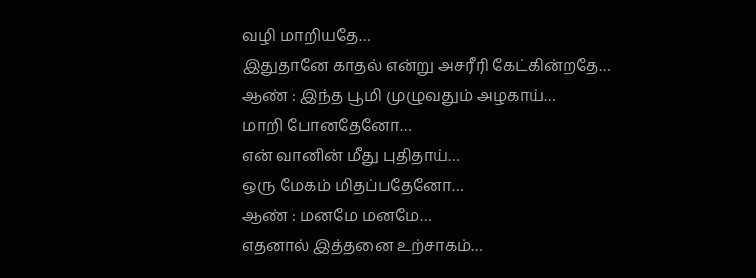வழி மாறியதே…
இதுதானே காதல் என்று அசரீரி கேட்கின்றதே…
ஆண் : இந்த பூமி முழுவதும் அழகாய்…
மாறி போனதேனோ…
என் வானின் மீது புதிதாய்…
ஒரு மேகம் மிதப்பதேனோ…
ஆண் : மனமே மனமே…
எதனால் இத்தனை உற்சாகம்…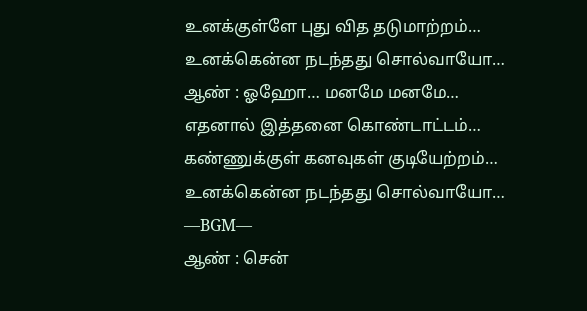உனக்குள்ளே புது வித தடுமாற்றம்…
உனக்கென்ன நடந்தது சொல்வாயோ…
ஆண் : ஓஹோ… மனமே மனமே…
எதனால் இத்தனை கொண்டாட்டம்…
கண்ணுக்குள் கனவுகள் குடியேற்றம்…
உனக்கென்ன நடந்தது சொல்வாயோ…
—BGM—
ஆண் : சென்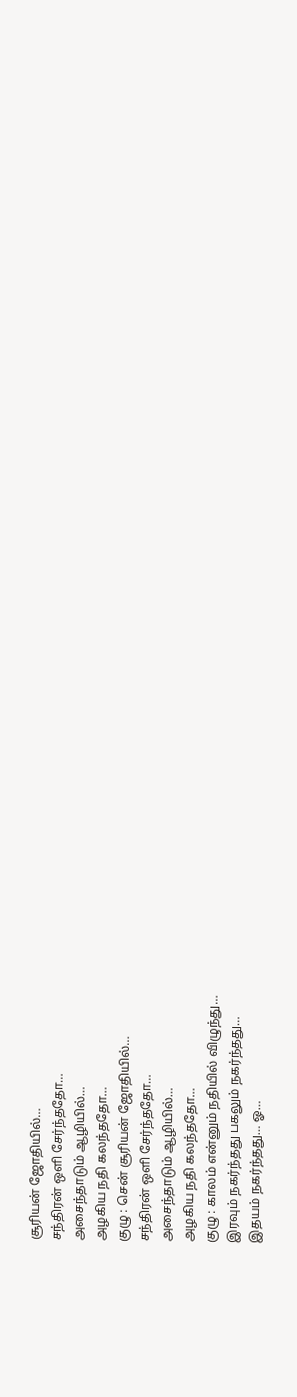சூரியன் ஜோதியில்…
சந்திரன் ஒளி சேர்ந்ததோ…
அசைந்தாடும் ஆழியில்…
அழகிய நதி கலந்ததோ…
குழு : சென் சூரியன் ஜோதியில்…
சந்திரன் ஒளி சேர்ந்ததோ…
அசைந்தாடும் ஆழியில்…
அழகிய நதி கலந்ததோ…
குழு : காலம் என்னும் நதியில் விழுந்து…
இரவும் நகர்ந்தது பகலும் நகர்ந்தது…
இதயம் நகர்ந்தது… ஓ…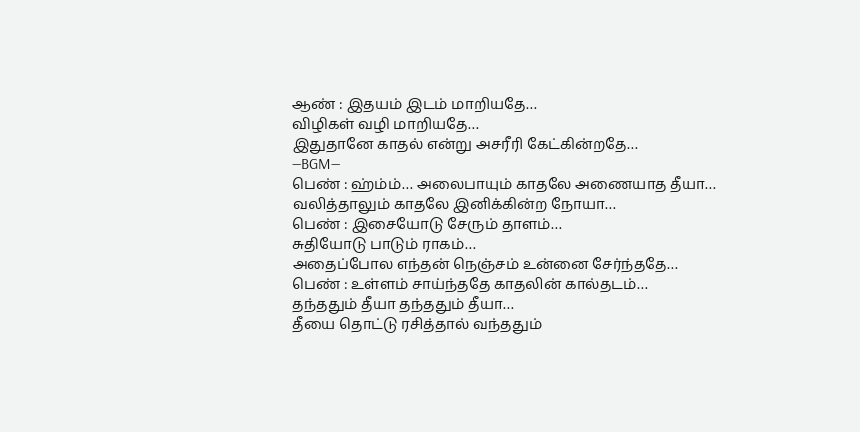ஆண் : இதயம் இடம் மாறியதே…
விழிகள் வழி மாறியதே…
இதுதானே காதல் என்று அசரீரி கேட்கின்றதே…
—BGM—
பெண் : ஹ்ம்ம்… அலைபாயும் காதலே அணையாத தீயா…
வலித்தாலும் காதலே இனிக்கின்ற நோயா…
பெண் : இசையோடு சேரும் தாளம்…
சுதியோடு பாடும் ராகம்…
அதைப்போல எந்தன் நெஞ்சம் உன்னை சேர்ந்ததே…
பெண் : உள்ளம் சாய்ந்ததே காதலின் கால்தடம்…
தந்ததும் தீயா தந்ததும் தீயா…
தீயை தொட்டு ரசித்தால் வந்ததும்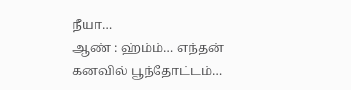நீயா…
ஆண் : ஹ்ம்ம்… எந்தன் கனவில் பூந்தோட்டம்…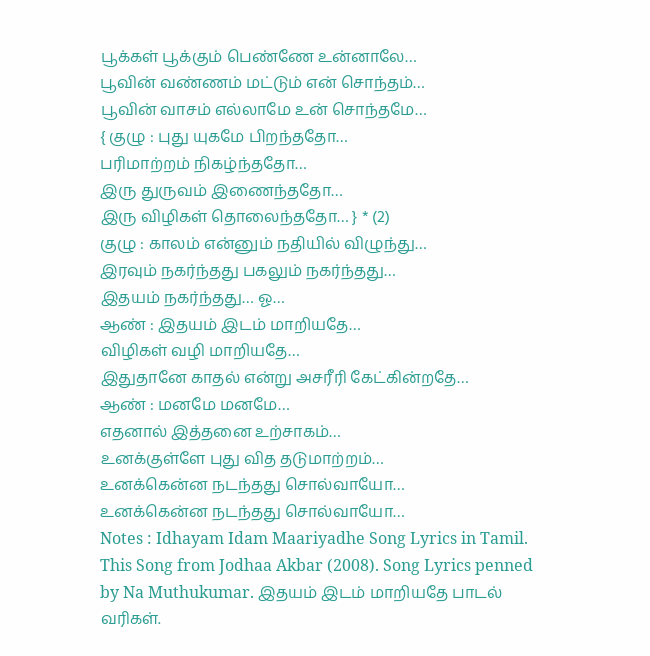பூக்கள் பூக்கும் பெண்ணே உன்னாலே…
பூவின் வண்ணம் மட்டும் என் சொந்தம்…
பூவின் வாசம் எல்லாமே உன் சொந்தமே…
{ குழு : புது யுகமே பிறந்ததோ…
பரிமாற்றம் நிகழ்ந்ததோ…
இரு துருவம் இணைந்ததோ…
இரு விழிகள் தொலைந்ததோ… } * (2)
குழு : காலம் என்னும் நதியில் விழுந்து…
இரவும் நகர்ந்தது பகலும் நகர்ந்தது…
இதயம் நகர்ந்தது… ஓ…
ஆண் : இதயம் இடம் மாறியதே…
விழிகள் வழி மாறியதே…
இதுதானே காதல் என்று அசரீரி கேட்கின்றதே…
ஆண் : மனமே மனமே…
எதனால் இத்தனை உற்சாகம்…
உனக்குள்ளே புது வித தடுமாற்றம்…
உனக்கென்ன நடந்தது சொல்வாயோ…
உனக்கென்ன நடந்தது சொல்வாயோ…
Notes : Idhayam Idam Maariyadhe Song Lyrics in Tamil. This Song from Jodhaa Akbar (2008). Song Lyrics penned by Na Muthukumar. இதயம் இடம் மாறியதே பாடல் வரிகள்.